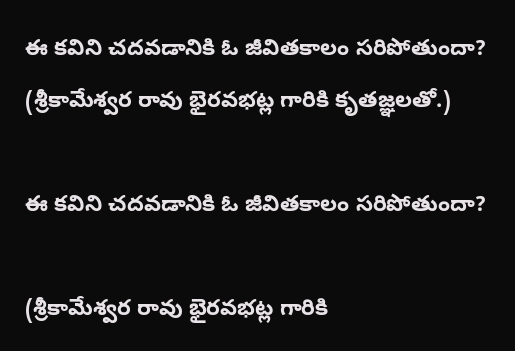ఈ కవిని చదవడానికి ఓ జీవితకాలం సరిపోతుందా? (శ్రీకామేశ్వర రావు భైరవభట్ల గారికి కృతజ్ఞలతో.)

ఈ కవిని చదవడానికి ఓ జీవితకాలం సరిపోతుందా?

(శ్రీకామేశ్వర రావు భైరవభట్ల గారికి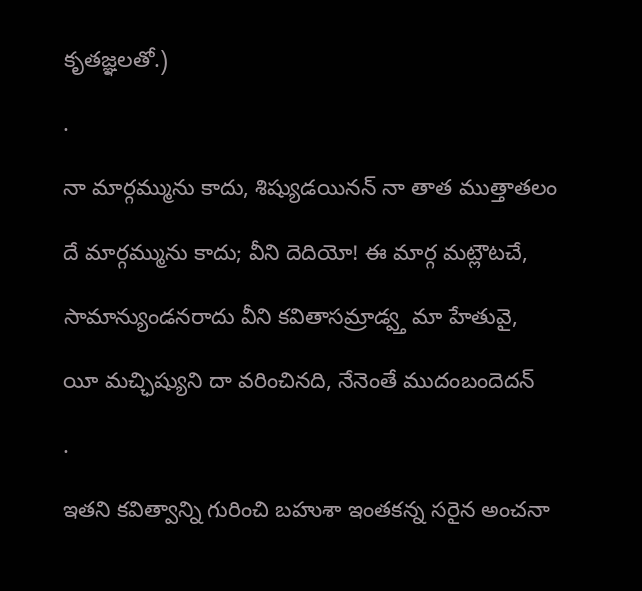కృతజ్ఞలతో.)

.

నా మార్గమ్మును కాదు, శిష్యుడయినన్ నా తాత ముత్తాతలం

దే మార్గమ్మును కాదు; వీని దెదియో! ఈ మార్గ మట్లౌటచే,

సామాన్యుండనరాదు వీని కవితాసమ్రాడ్వ్త మా హేతువై,

యీ మచ్ఛిష్యుని దా వరించినది, నేనెంతే ముదంబందెదన్

.

ఇతని కవిత్వాన్ని గురించి బహుశా ఇంతకన్న సరైన అంచనా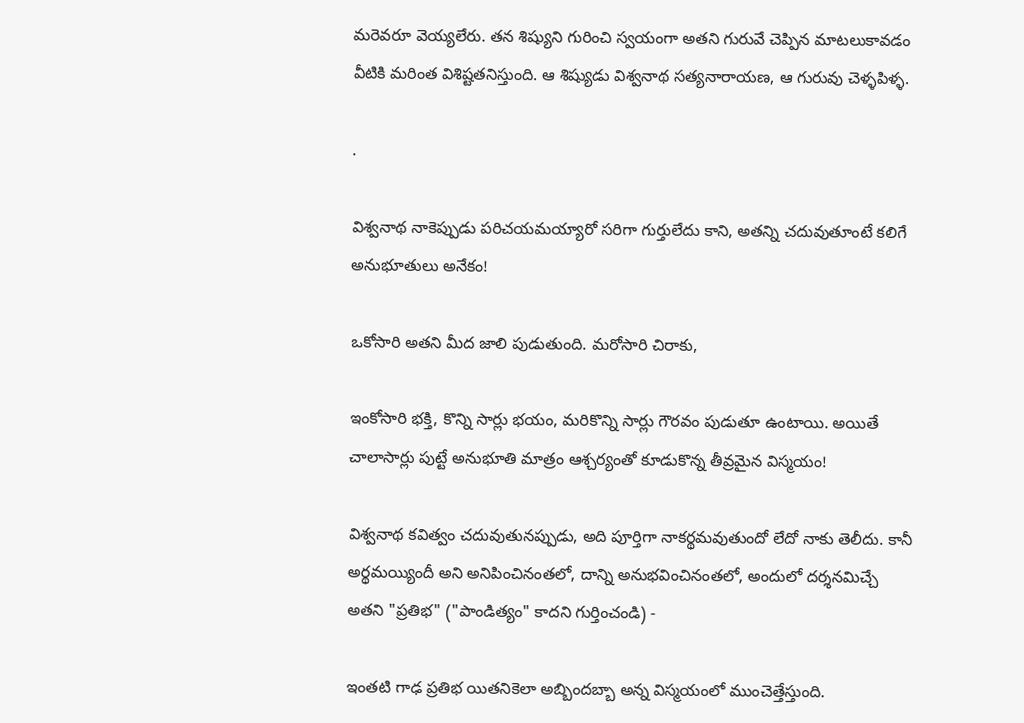మరెవరూ వెయ్యలేరు. తన శిష్యుని గురించి స్వయంగా అతని గురువే చెప్పిన మాటలుకావడం వీటికి మరింత విశిష్టతనిస్తుంది. ఆ శిష్యుడు విశ్వనాథ సత్యనారాయణ, ఆ గురువు చెళ్ళపిళ్ళ.

.

విశ్వనాథ నాకెప్పుడు పరిచయమయ్యారో సరిగా గుర్తులేదు కాని, అతన్ని చదువుతూంటే కలిగే అనుభూతులు అనేకం!

ఒకోసారి అతని మీద జాలి పుడుతుంది. మరోసారి చిరాకు,

ఇంకోసారి భక్తి, కొన్ని సార్లు భయం, మరికొన్ని సార్లు గౌరవం పుడుతూ ఉంటాయి. అయితే చాలాసార్లు పుట్టే అనుభూతి మాత్రం ఆశ్చర్యంతో కూడుకొన్న తీవ్రమైన విస్మయం!

విశ్వనాథ కవిత్వం చదువుతునప్పుడు, అది పూర్తిగా నాకర్థమవుతుందో లేదో నాకు తెలీదు. కానీ అర్థమయ్యిందీ అని అనిపించినంతలో, దాన్ని అనుభవించినంతలో, అందులో దర్శనమిచ్చే అతని "ప్రతిభ" ("పాండిత్యం" కాదని గుర్తించండి) -

ఇంతటి గాఢ ప్రతిభ యితనికెలా అబ్బిందబ్బా అన్న విస్మయంలో ముంచెత్తేస్తుంది.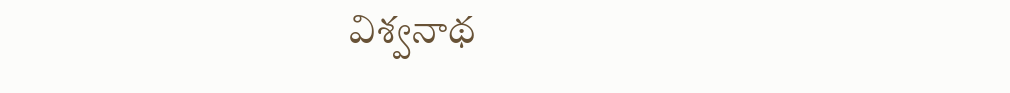విశ్వనాథ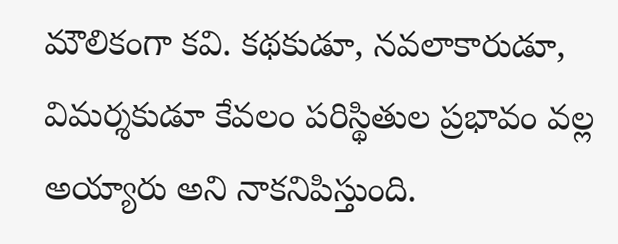మౌలికంగా కవి. కథకుడూ, నవలాకారుడూ, విమర్శకుడూ కేవలం పరిస్థితుల ప్రభావం వల్ల అయ్యారు అని నాకనిపిస్తుంది.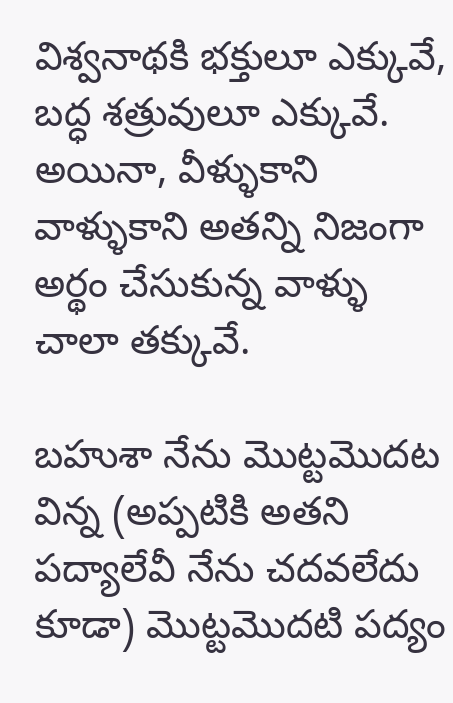విశ్వనాథకి భక్తులూ ఎక్కువే, బద్ధ శత్రువులూ ఎక్కువే. అయినా, వీళ్ళుకాని వాళ్ళుకాని అతన్ని నిజంగా అర్థం చేసుకున్న వాళ్ళు చాలా తక్కువే.

బహుశా నేను మొట్టమొదట విన్న (అప్పటికి అతని పద్యాలేవీ నేను చదవలేదు కూడా) మొట్టమొదటి పద్యం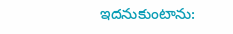ఇదనుకుంటాను: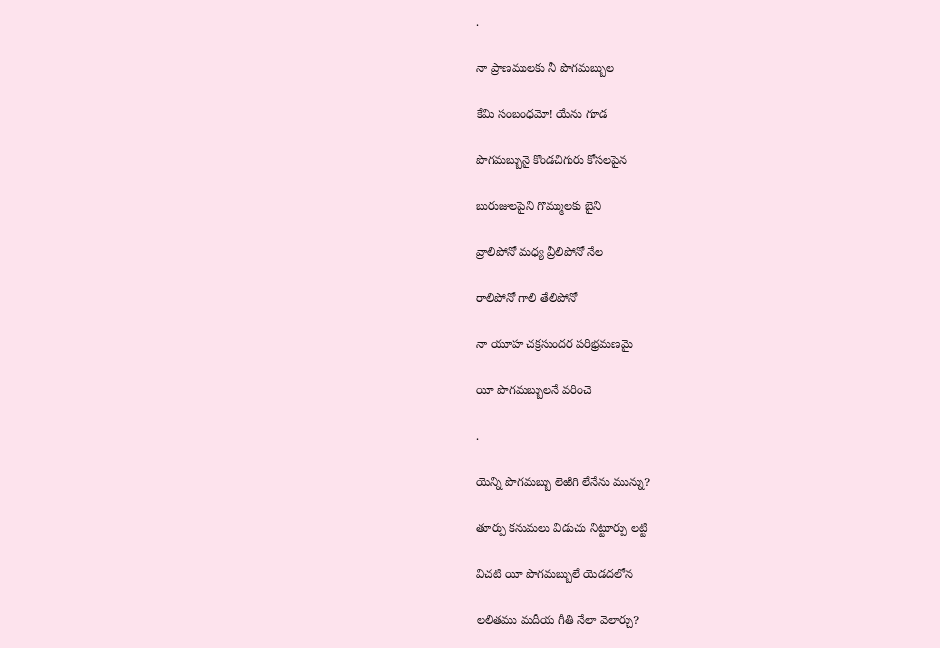.

నా ప్రాణములకు నీ పొగమబ్బుల

కేమి సంబంధమో! యేను గూడ

పొగమబ్బునై కొండచిగురు కోసలపైన

బురుజులపైని గొమ్ములకు బైని

వ్రాలిపోనో మధ్య వ్రీలిపోనో నేల

రాలిపోనో గాలి తేలిపోనో

నా యూహ చక్రసుందర పరిభ్రమణమై

యీ పొగమబ్బులనే వరించె

.

యెన్ని పొగమబ్బు లెఱిగి లేనేను మున్ను?

తూర్పు కనుమలు విడుచు నిట్టూర్పు లట్టి

విచటి యీ పొగమబ్బులే యెడదలోన

లలితము మదీయ గీతి నేలా వెలార్చు?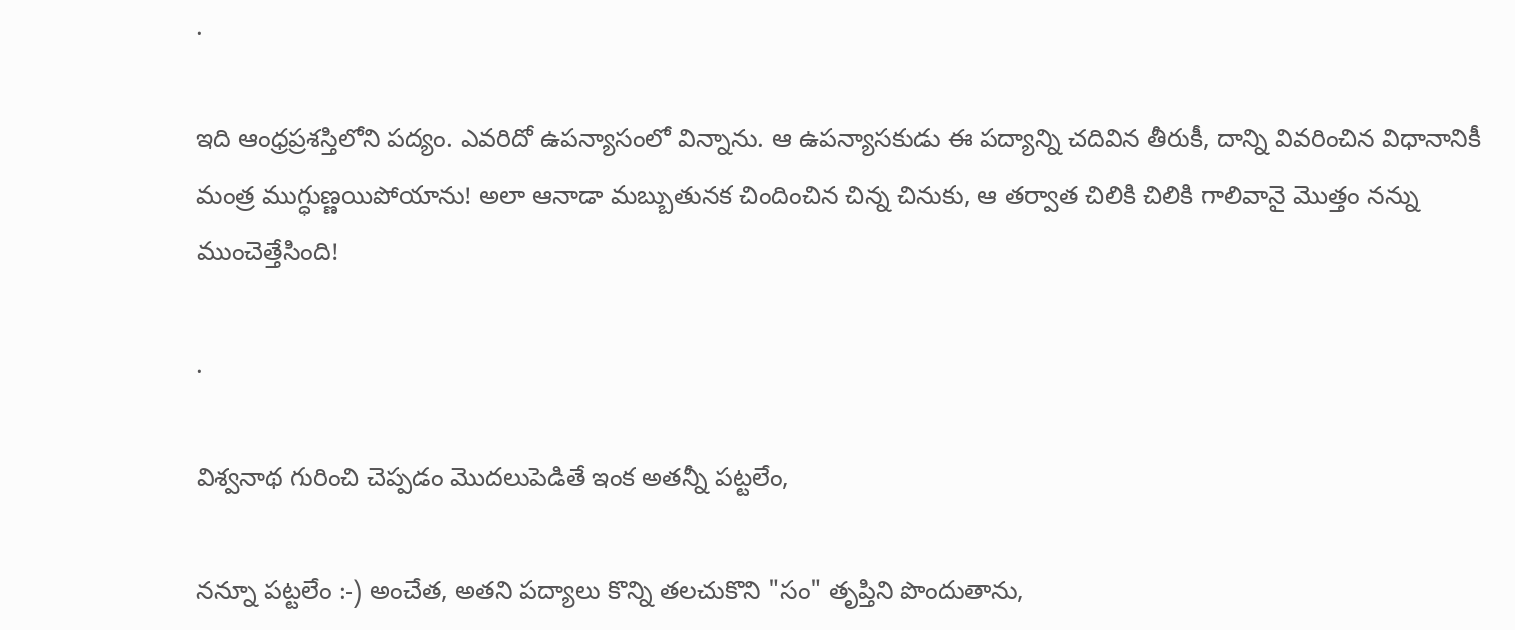.

ఇది ఆంధ్రప్రశస్తిలోని పద్యం. ఎవరిదో ఉపన్యాసంలో విన్నాను. ఆ ఉపన్యాసకుడు ఈ పద్యాన్ని చదివిన తీరుకీ, దాన్ని వివరించిన విధానానికీ మంత్ర ముగ్ధుణ్ణయిపోయాను! అలా ఆనాడా మబ్బుతునక చిందించిన చిన్న చినుకు, ఆ తర్వాత చిలికి చిలికి గాలివానై మొత్తం నన్ను ముంచెత్తేసింది!

.

విశ్వనాథ గురించి చెప్పడం మొదలుపెడితే ఇంక అతన్నీ పట్టలేం,

నన్నూ పట్టలేం :-) అంచేత, అతని పద్యాలు కొన్ని తలచుకొని "సం" తృప్తిని పొందుతాను,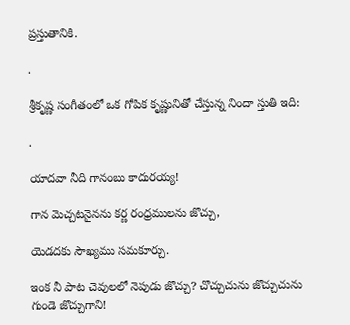ప్రస్తుతానికి.

.

శ్రీకృష్ణ సంగీతంలో ఒక గోపిక కృష్ణునితో చేస్తున్న నిందా స్తుతి ఇది:

.

యాదవా నీది గానంబు కాదురయ్య!

గాన మెచ్చటనైనను కర్ణ రంధ్రములను జొచ్చు,

యెడదకు సౌఖ్యము సమకూర్చు.

ఇంక నీ పాట చెవులలో నెపుడు జొచ్చు? చొచ్చుచును జొచ్చుచును గుండె జొచ్చుగాని!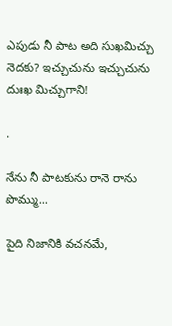ఎపుడు నీ పాట అది సుఖమిచ్చు నెదకు? ఇచ్చుచును ఇచ్చుచును దుఃఖ మిచ్చుగాని!

.

నేను నీ పాటకును రానె రాను పొమ్ము...

పైది నిజానికి వచనమే,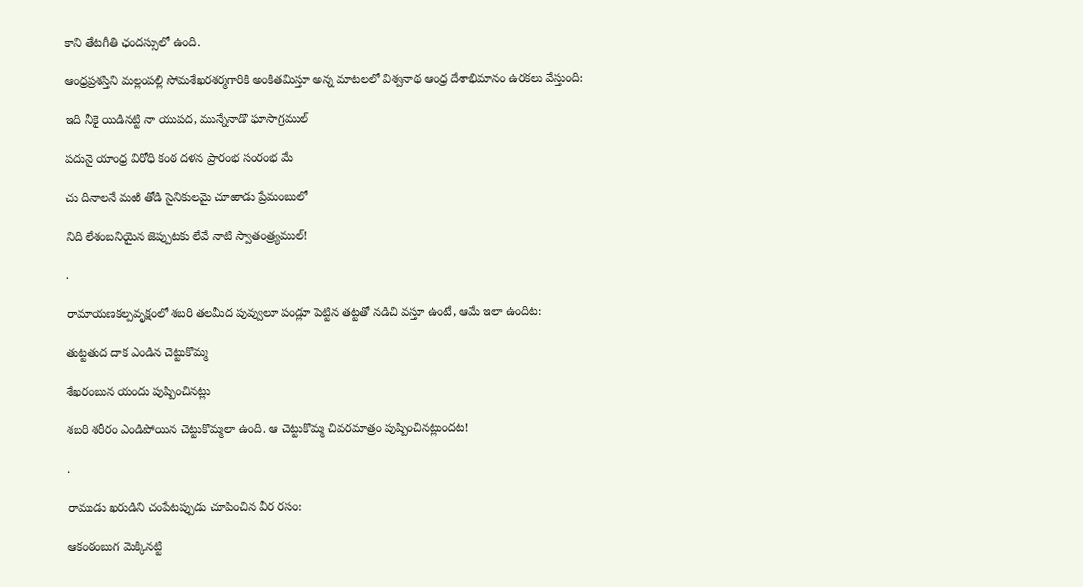కాని తేటగీతి ఛందస్సులో ఉంది.

ఆంధ్రప్రశస్తిని మల్లంపల్లి సోమశేఖరశర్మగారికి అంకితమిస్తూ అన్న మాటలలో విశ్వనాథ ఆంధ్ర దేశాభిమానం ఉరకలు వేస్తుంది:

ఇది నీకై యిడినట్టి నా యుపద, మున్నేనాడొ ఘాసాగ్రముల్

పదునై యాంధ్ర విరోధి కంఠ దళన ప్రారంభ సంరంభ మే

చు దినాలనే మఱి తోడి సైనికులమై చూఱాడు ప్రేమంబులో

నిది లేశంబనియైన జెప్పుటకు లేవే నాటి స్వాతంత్ర్యముల్!

.

రామాయణకల్పవృక్షంలో శబరి తలమీద పువ్వులూ పండ్లూ పెట్టిన తట్టతో నడిచి వస్తూ ఉంటే, ఆమే ఇలా ఉందిట:

తుట్టతుద దాక ఎండిన చెట్టుకొమ్మ

శేఖరంబున యందు పుష్పించినట్లు

శబరి శరీరం ఎండిపోయిన చెట్టుకొమ్మలా ఉంది. ఆ చెట్టుకొమ్మ చివరమాత్రం పుష్పించినట్లుందట!

.

రాముడు ఖరుడిని చంపేటప్పుడు చూపించిన వీర రసం:

ఆకంఠంబుగ మెక్కినట్టి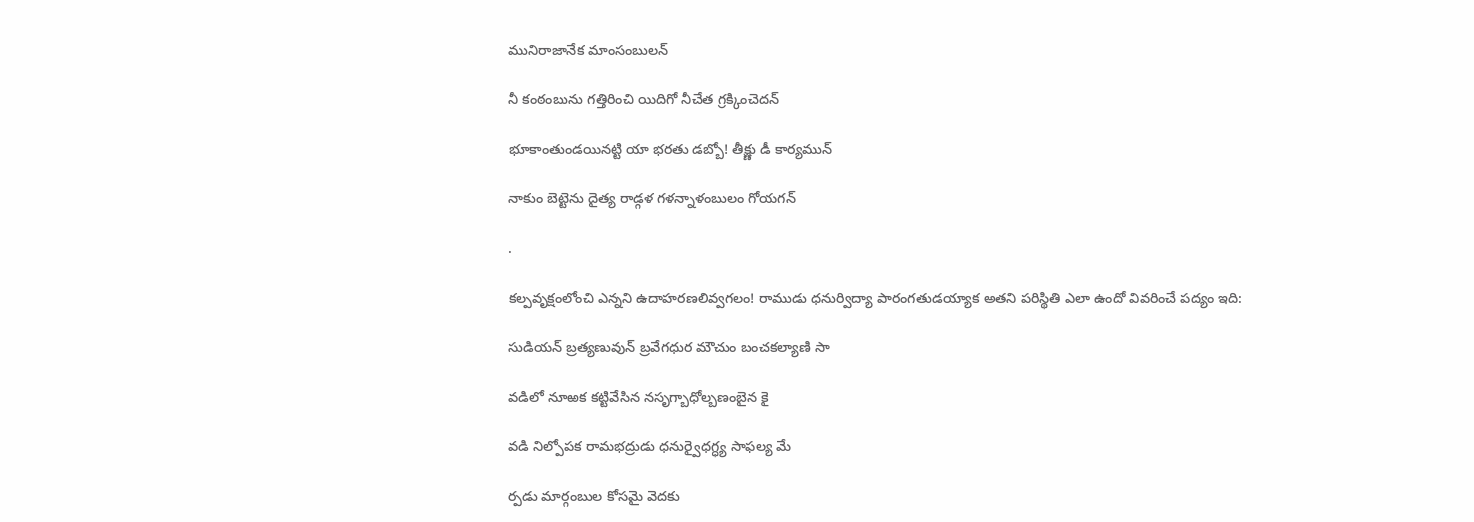మునిరాజానేక మాంసంబులన్

నీ కంఠంబును గత్తిరించి యిదిగో నీచేత గ్రక్కించెదన్

భూకాంతుండయినట్టి యా భరతు డబ్బో! తీక్ష్ణు డీ కార్యమున్

నాకుం బెట్టెను దైత్య రాడ్గళ గళన్నాళంబులం గోయగన్

.

కల్పవృక్షంలోంచి ఎన్నని ఉదాహరణలివ్వగలం! రాముడు ధనుర్విద్యా పారంగతుడయ్యాక అతని పరిస్థితి ఎలా ఉందో వివరించే పద్యం ఇది:

సుడియన్ బ్రత్యణువున్ బ్రవేగధుర మౌచుం బంచకల్యాణి సా

వడిలో నూఱక కట్టివేసిన నసృగ్బాధోల్బణంబైన కై

వడి నిల్పోపక రామభద్రుడు ధనుర్వైధగ్ధ్య సాఫల్య మే

ర్పడు మార్గంబుల కోసమై వెదకు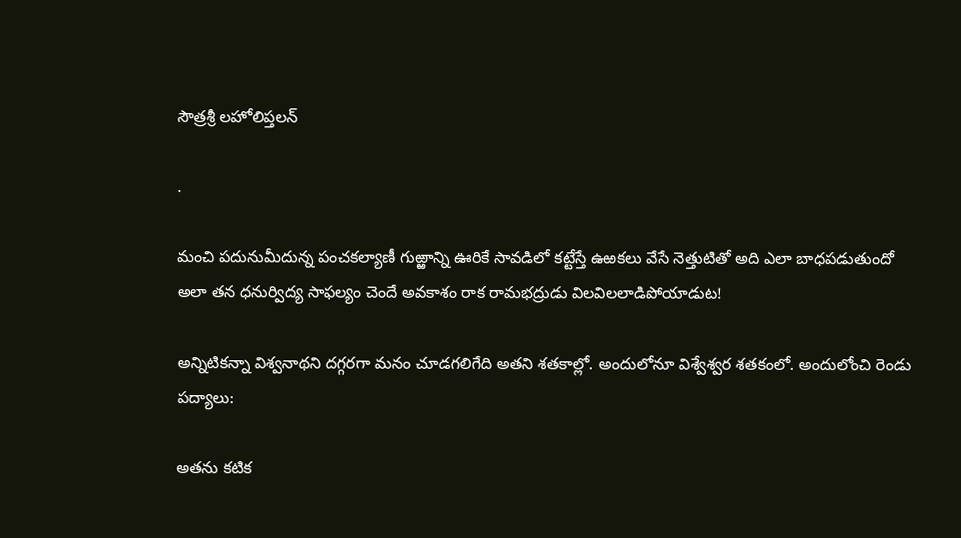సౌత్రశ్రీ లహోలిప్తలన్

.

మంచి పదునుమీదున్న పంచకల్యాణీ గుఱ్ఱాన్ని ఊరికే సావడిలో కట్టేస్తే ఉఱకలు వేసే నెత్తుటితో అది ఎలా బాధపడుతుందో అలా తన ధనుర్విద్య సాఫల్యం చెందే అవకాశం రాక రామభద్రుడు విలవిలలాడిపోయాడుట!

అన్నిటికన్నా విశ్వనాథని దగ్గరగా మనం చూడగలిగేది అతని శతకాల్లో. అందులోనూ విశ్వేశ్వర శతకంలో. అందులోంచి రెండు పద్యాలు:

అతను కటిక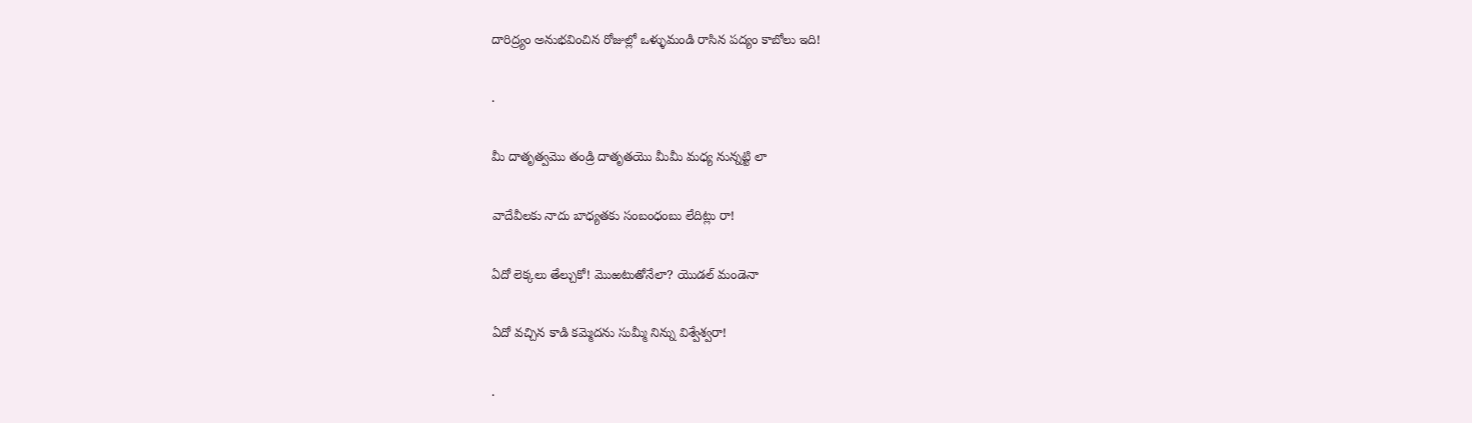దారిద్ర్యం అనుభవించిన రోజుల్లో ఒళ్ళుమండి రాసిన పద్యం కాబోలు ఇది!

.

మీ దాతృత్వమొ తండ్రి దాతృతయొ మీమీ మధ్య నున్నట్టి లా

వాదేవీలకు నాదు బాధ్యతకు సంబంధంబు లేదిట్లు రా!

ఏదో లెక్కలు తేల్చుకో! మొఱటుతోనేలా? యొడల్ మండెనా

ఏదో వచ్చిన కాడి కమ్మెదను సుమ్మీ నిన్ను విశ్వేశ్వరా!

.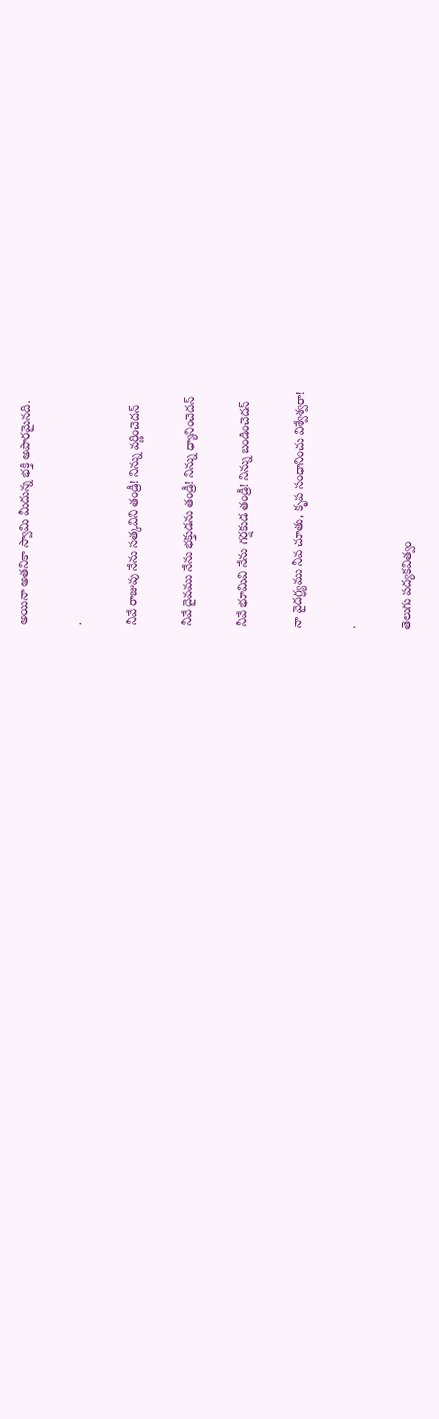అయినా అతనికా స్వామి మీదున్న భక్తి అపారమైనది.

.

నీవే రాజువు నేను సత్కవిని తండ్రీ! నిన్ను వర్ణించెదన్

నీవే దైవము నేను భక్తుడను తండ్రీ! నిన్ను ధ్యానించెదన్

నీవే భూమివి నేను గర్షకుడ తండ్రీ! నిన్ను బండించెదన్

నా వైదగ్ధ్యము నీవ చూతు, కృప సంధానించు విశ్వేశ్వరా!

.

తెలుగు పద్యకవిత్వం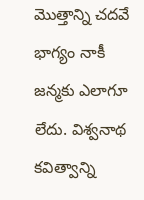మొత్తాన్ని చదవే భాగ్యం నాకీ జన్మకు ఎలాగూ లేదు. విశ్వనాథ కవిత్వాన్ని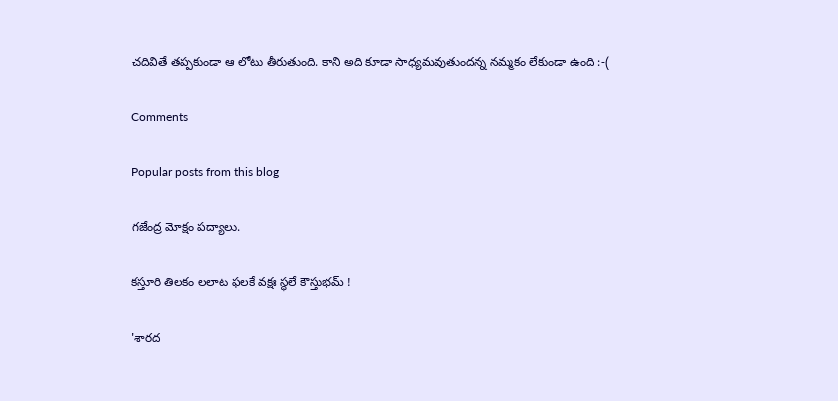చదివితే తప్పకుండా ఆ లోటు తీరుతుంది. కాని అది కూడా సాధ్యమవుతుందన్న నమ్మకం లేకుండా ఉంది :-(

Comments

Popular posts from this blog

గజేంద్ర మోక్షం పద్యాలు.

కస్తూరి తిలకం లలాట ఫలకే వక్షః స్థలే కౌస్తుభమ్ !

'శారద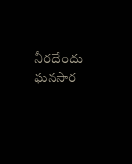నీరదేందు ఘనసార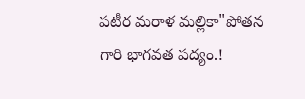పటీర మరాళ మల్లికా"పోతన గారి భాగవత పద్యం.!